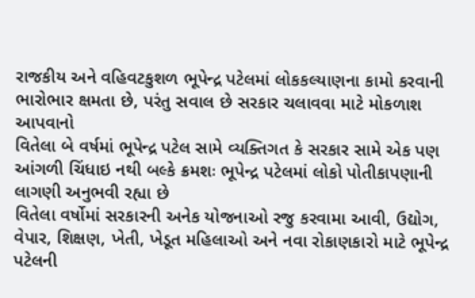રાજકીય અને વહિવટકુશળ ભૂપેન્દ્ર પટેલમાં લોકકલ્યાણના કામો કરવાની ભારોભાર ક્ષમતા છે, પરંતુ સવાલ છે સરકાર ચલાવવા માટે મોકળાશ આપવાનો
વિતેલા બે વર્ષમાં ભૂપેન્દ્ર પટેલ સામે વ્યક્તિગત કે સરકાર સામે એક પણ આંગળી ચિંધાઇ નથી બલ્કે ક્રમશઃ ભૂપેન્દ્ર પટેલમાં લોકો પોતીકાપણાની લાગણી અનુભવી રહ્યા છે
વિતેલા વર્ષોમાં સરકારની અનેક યોજનાઓ રજુ કરવામા આવી, ઉદ્યોગ, વેપાર, શિક્ષણ, ખેતી, ખેડૂત મહિલાઓ અને નવા રોકાણકારો માટે ભૂપેન્દ્ર પટેલની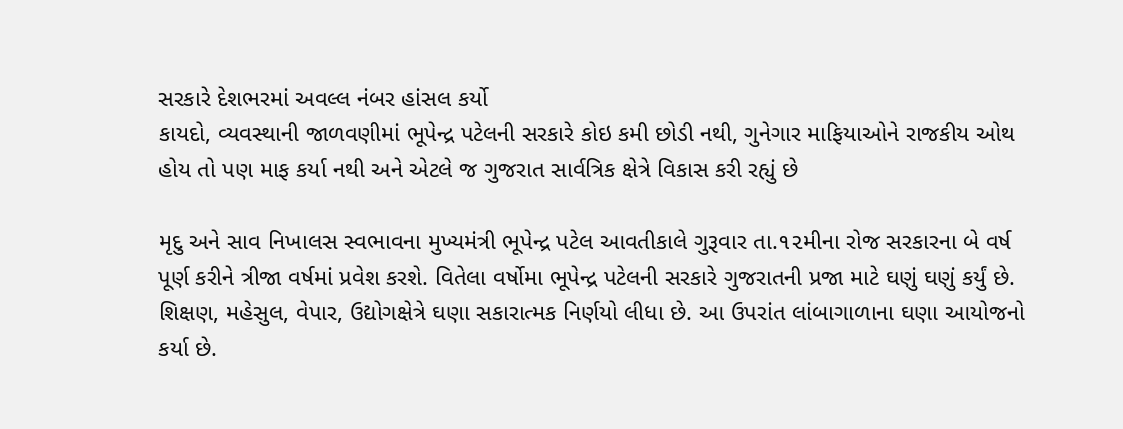સરકારે દેશભરમાં અવલ્લ નંબર હાંસલ કર્યો
કાયદો, વ્યવસ્થાની જાળવણીમાં ભૂપેન્દ્ર પટેલની સરકારે કોઇ કમી છોડી નથી, ગુનેગાર માફિયાઓને રાજકીય ઓથ હોય તો પણ માફ કર્યા નથી અને એટલે જ ગુજરાત સાર્વત્રિક ક્ષેત્રે વિકાસ કરી રહ્યું છે

મૃદુ અને સાવ નિખાલસ સ્વભાવના મુખ્યમંત્રી ભૂપેન્દ્ર પટેલ આવતીકાલે ગુરૂવાર તા.૧૨મીના રોજ સરકારના બે વર્ષ પૂર્ણ કરીને ત્રીજા વર્ષમાં પ્રવેશ કરશે. વિતેલા વર્ષોમા ભૂપેન્દ્ર પટેલની સરકારે ગુજરાતની પ્રજા માટે ઘણું ઘણું કર્યું છે. શિક્ષણ, મહેસુલ, વેપાર, ઉદ્યોગક્ષેત્રે ઘણા સકારાત્મક નિર્ણયો લીધા છે. આ ઉપરાંત લાંબાગાળાના ઘણા આયોજનો કર્યા છે.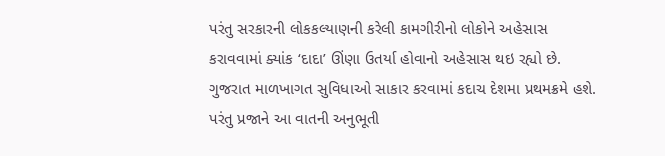પરંતુ સરકારની લોકકલ્યાણની કરેલી કામગીરીનો લોકોને અહેસાસ કરાવવામાં ક્યાંક ‘દાદા’ ઊંણા ઉતર્યા હોવાનો અહેસાસ થઇ રહ્યો છે. ગુજરાત માળખાગત સુવિધાઓ સાકાર કરવામાં કદાચ દેશમા પ્રથમક્રમે હશે. પરંતુ પ્રજાને આ વાતની અનુભૂતી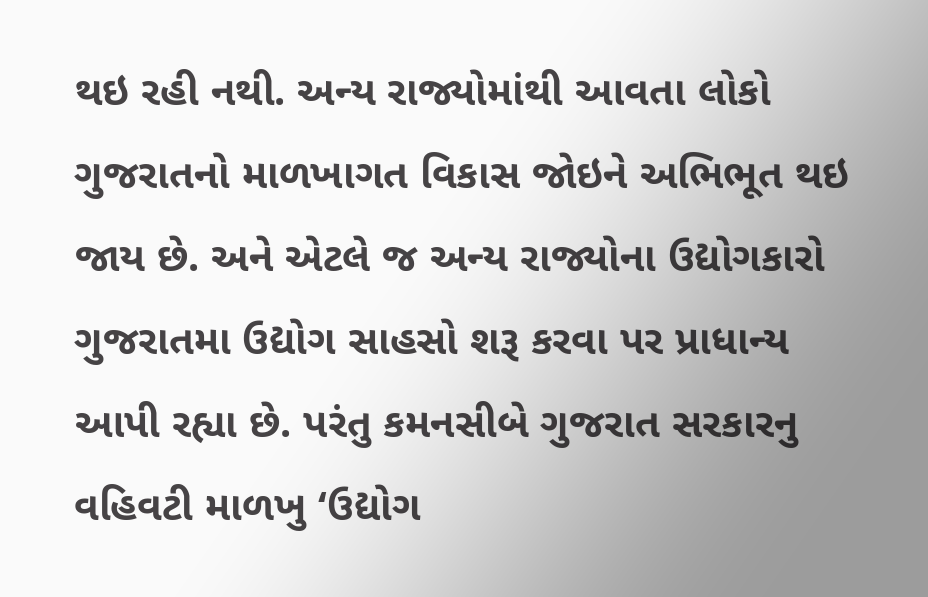થઇ રહી નથી. અન્ય રાજ્યોમાંથી આવતા લોકો ગુજરાતનો માળખાગત વિકાસ જોઇને અભિભૂત થઇ જાય છે. અને એટલે જ અન્ય રાજ્યોના ઉદ્યોગકારો ગુજરાતમા ઉદ્યોગ સાહસો શરૂ કરવા પર પ્રાધાન્ય આપી રહ્યા છે. પરંતુ કમનસીબે ગુજરાત સરકારનુ વહિવટી માળખુ ‘ઉદ્યોગ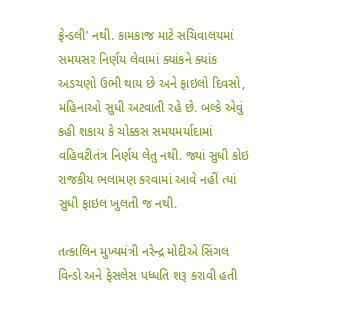ફ્રેન્ડલી’ નથી. કામકાજ માટે સચિવાલયમાં સમયસર નિર્ણય લેવામાં ક્યાંકને ક્યાંક અડચણો ઉભી થાય છે અને ફાઇલો દિવસો, મહિનાઓ સુધી અટવાતી રહે છે. બલ્કે એવું કહી શકાય કે ચોક્કસ સમયમર્યાદામાં વહિવટીતંત્ર નિર્ણય લેતુ નથી. જ્યાં સુધી કોઇ રાજકીય ભલામણ કરવામાં આવે નહીં ત્યાં સુધી ફાઇલ ખુલતી જ નથી.

તત્કાલિન મુખ્યમંત્રી નરેન્દ્ર મોદીએ સિંગલ વિન્ડો અને ફેસલેસ પધ્ધતિ શરૂ કરાવી હતી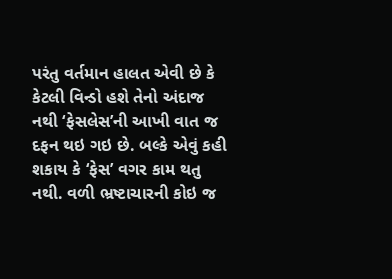પરંતુ વર્તમાન હાલત એવી છે કે કેટલી વિન્ડો હશે તેનો અંદાજ નથી ‘ફેસલેસ’ની આખી વાત જ દફન થઇ ગઇ છે. બલ્કે એવું કહી શકાય કે ‘ફેસ’ વગર કામ થતુ નથી. વળી ભ્રષ્ટાચારની કોઇ જ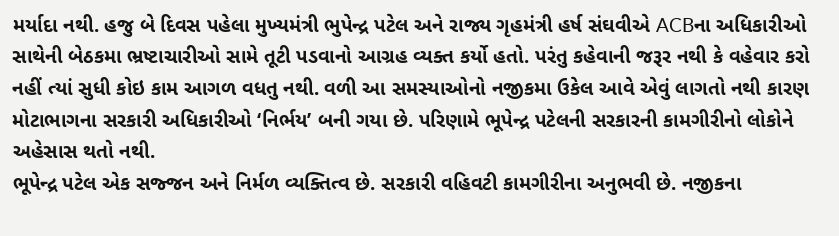મર્યાદા નથી. હજુ બે દિવસ પહેલા મુખ્યમંત્રી ભુપેન્દ્ર પટેલ અને રાજ્ય ગૃહમંત્રી હર્ષ સંઘવીએ ACBના અધિકારીઓ સાથેની બેઠકમા ભ્રષ્ટાચારીઓ સામે તૂટી પડવાનો આગ્રહ વ્યક્ત કર્યો હતો. પરંતુ કહેવાની જરૂર નથી કે વહેવાર કરો નહીં ત્યાં સુધી કોઇ કામ આગળ વધતુ નથી. વળી આ સમસ્યાઓનો નજીકમા ઉકેલ આવે એવું લાગતો નથી કારણ મોટાભાગના સરકારી અધિકારીઓ ‘નિર્ભય’ બની ગયા છે. પરિણામે ભૂપેન્દ્ર પટેલની સરકારની કામગીરીનો લોકોને અહેસાસ થતો નથી.
ભૂપેન્દ્ર પટેલ એક સજ્જન અને નિર્મળ વ્યક્તિત્વ છે. સરકારી વહિવટી કામગીરીના અનુભવી છે. નજીકના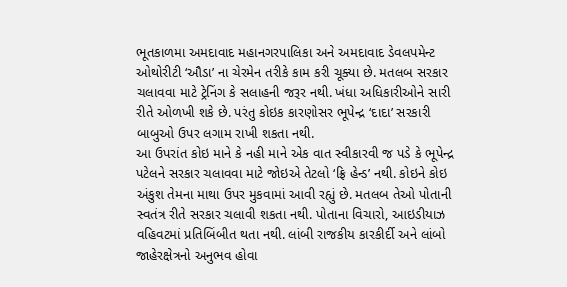ભૂતકાળમા અમદાવાદ મહાનગરપાલિકા અને અમદાવાદ ડેવલપમેન્ટ ઓથોરીટી ‘ઔડા’ ના ચેરમેન તરીકે કામ કરી ચૂક્યા છે. મતલબ સરકાર ચલાવવા માટે ટ્રેનિંગ કે સલાહની જરૂર નથી. ખંધા અધિકારીઓને સારી રીતે ઓળખી શકે છે. પરંતુ કોઇક કારણોસર ભૂપેન્દ્ર ‘દાદા’ સરકારી બાબુઓ ઉપર લગામ રાખી શકતા નથી.
આ ઉપરાંત કોઇ માને કે નહી માને એક વાત સ્વીકારવી જ પડે કે ભૂપેન્દ્ર પટેલને સરકાર ચલાવવા માટે જોઇએ તેટલો ‘ફ્રિ હેન્ડ’ નથી. કોઇને કોઇ અંકુશ તેમના માથા ઉપર મુકવામાં આવી રહ્યું છે. મતલબ તેઓ પોતાની સ્વતંત્ર રીતે સરકાર ચલાવી શકતા નથી. પોતાના વિચારો, આઇડીયાઝ વહિવટમાં પ્રતિબિંબીત થતા નથી. લાંબી રાજકીય કારકીર્દી અને લાંબો જાહેરક્ષેત્રનો અનુભવ હોવા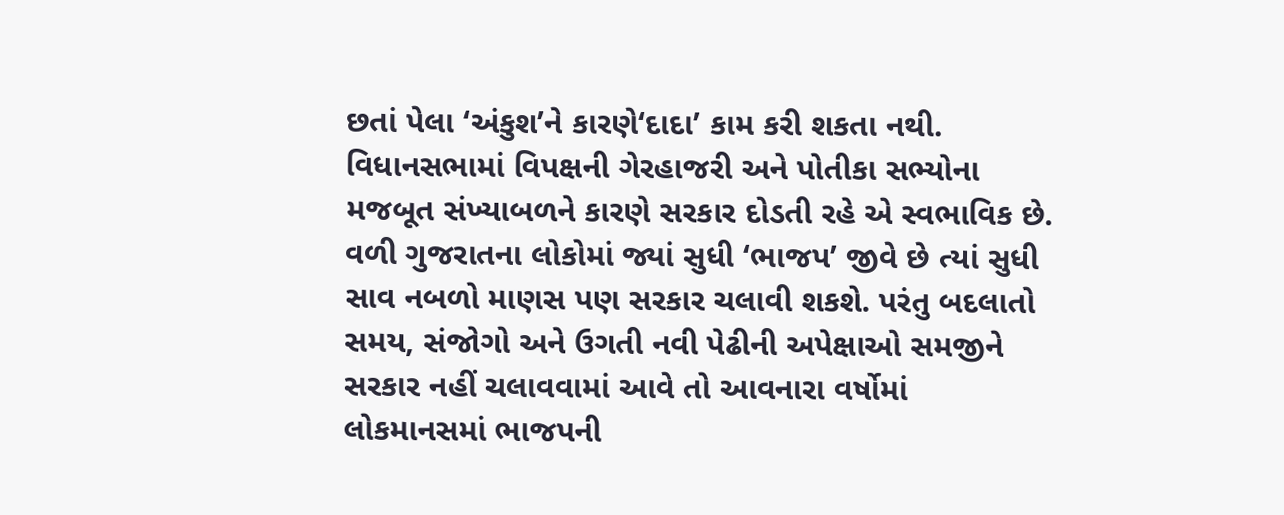છતાં પેલા ‘અંકુશ’ને કારણે‘દાદા’ કામ કરી શકતા નથી.
વિધાનસભામાં વિપક્ષની ગેરહાજરી અને પોતીકા સભ્યોના મજબૂત સંખ્યાબળને કારણે સરકાર દોડતી રહે એ સ્વભાવિક છે. વળી ગુજરાતના લોકોમાં જ્યાં સુધી ‘ભાજપ’ જીવે છે ત્યાં સુધી સાવ નબળો માણસ પણ સરકાર ચલાવી શકશે. પરંતુ બદલાતો સમય, સંજોગો અને ઉગતી નવી પેઢીની અપેક્ષાઓ સમજીને સરકાર નહીં ચલાવવામાં આવે તો આવનારા વર્ષોમાં લોકમાનસમાં ભાજપની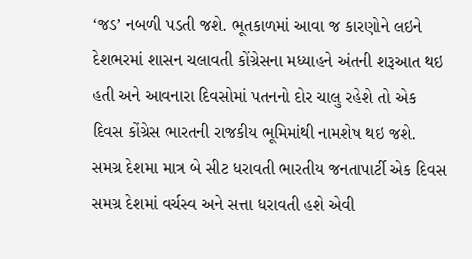‘જડ’ નબળી પડતી જશે. ભૂતકાળમાં આવા જ કારણોને લઇને દેશભરમાં શાસન ચલાવતી કોંગ્રેસના મધ્યાહને અંતની શરૂઆત થઇ હતી અને આવનારા દિવસોમાં પતનનો દોર ચાલુ રહેશે તો એક દિવસ કોંગ્રેસ ભારતની રાજકીય ભૂમિમાંથી નામશેષ થઇ જશે.
સમગ્ર દેશમા માત્ર બે સીટ ધરાવતી ભારતીય જનતાપાર્ટી એક દિવસ સમગ્ર દેશમાં વર્ચસ્વ અને સત્તા ધરાવતી હશે એવી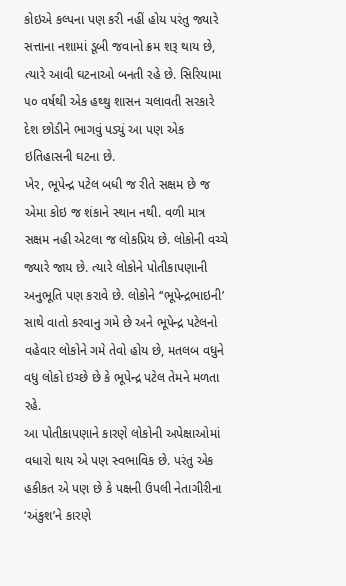કોઇએ કલ્પના પણ કરી નહીં હોય પરંતુ જ્યારે સત્તાના નશામાં ડૂબી જવાનો ક્રમ શરૂ થાય છે, ત્યારે આવી ઘટનાઓ બનતી રહે છે. સિરિયામા ૫૦ વર્ષથી એક હથ્થુ શાસન ચલાવતી સરકારે દેશ છોડીને ભાગવું પડ્યું આ પણ એક ઇતિહાસની ઘટના છે.
ખેર, ભૂપેન્દ્ર પટેલ બધી જ રીતે સક્ષમ છે જ એમા કોઇ જ શંકાને સ્થાન નથી. વળી માત્ર સક્ષમ નહી એટલા જ લોકપ્રિય છે. લોકોની વચ્ચે જ્યારે જાય છે. ત્યારે લોકોને પોતીકાપણાની અનુભૂતિ પણ કરાવે છે. લોકોને ‘‘ભૂપેન્દ્રભાઇની’ સાથે વાતો કરવાનુ ગમે છે અને ભૂપેન્દ્ર પટેલનો વહેવાર લોકોને ગમે તેવો હોય છે, મતલબ વધુને વધુ લોકો ઇચ્છે છે કે ભૂપેન્દ્ર પટેલ તેમને મળતા રહે.
આ પોતીકાપણાને કારણે લોકોની અપેક્ષાઓમાં વધારો થાય એ પણ સ્વભાવિક છે. પરંતુ એક હકીકત એ પણ છે કે પક્ષની ઉપલી નેતાગીરીના ‘અંકુશ’ને કારણે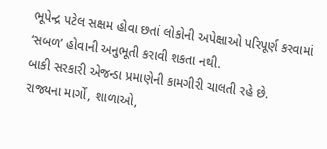ભૂપેન્દ્ર પટેલ સક્ષમ હોવા છતાં લોકોની અપેક્ષાઓ પરિપૂર્ણ કરવામાં ‘સબળ’ હોવાની અનુભૂતી કરાવી શકતા નથી.
બાકી સરકારી એજન્ડા પ્રમાણેની કામગીરી ચાલતી રહે છે.
રાજ્યના માર્ગો, શાળાઓ,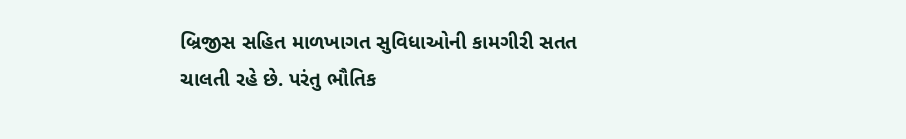બ્રિજીસ સહિત માળખાગત સુવિધાઓની કામગીરી સતત ચાલતી રહે છે. પરંતુ ભૌતિક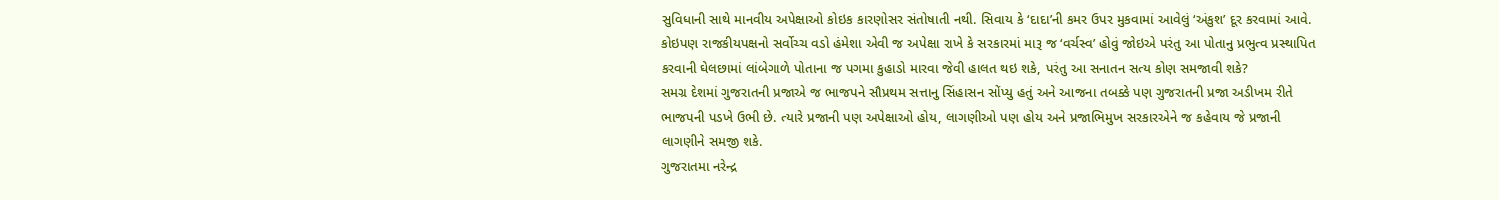સુવિધાની સાથે માનવીય અપેક્ષાઓ કોઇક કારણોસર સંતોષાતી નથી. સિવાય કે ‘દાદા’ની કમર ઉપર મુકવામાં આવેલું ‘અંકુશ’ દૂર કરવામાં આવે. કોઇપણ રાજકીયપક્ષનો સર્વોચ્ચ વડો હંમેશા એવી જ અપેક્ષા રાખે કે સરકારમાં મારૂ જ ‘વર્ચસ્વ’ હોવું જોઇએ પરંતુ આ પોતાનુ પ્રભુત્વ પ્રસ્થાપિત કરવાની ઘેલછામાં લાંબેગાળે પોતાના જ પગમા કુહાડો મારવા જેવી હાલત થઇ શકે, પરંતુ આ સનાતન સત્ય કોણ સમજાવી શકે?
સમગ્ર દેશમાં ગુજરાતની પ્રજાએ જ ભાજપને સૌપ્રથમ સત્તાનુ સિંહાસન સોંપ્યુ હતું અને આજના તબક્કે પણ ગુજરાતની પ્રજા અડીખમ રીતે ભાજપની પડખે ઉભી છે. ત્યારે પ્રજાની પણ અપેક્ષાઓ હોય, લાગણીઓ પણ હોય અને પ્રજાભિમુખ સરકારએને જ કહેવાય જે પ્રજાની લાગણીને સમજી શકે.
ગુજરાતમા નરેન્દ્ર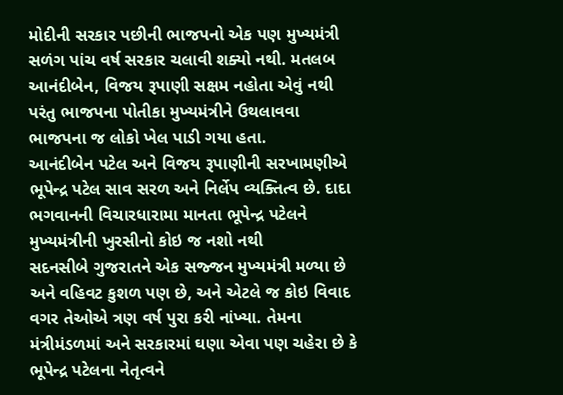મોદીની સરકાર પછીની ભાજપનો એક પણ મુખ્યમંત્રી સળંગ પાંચ વર્ષ સરકાર ચલાવી શક્યો નથી. મતલબ આનંદીબેન, વિજય રૂપાણી સક્ષમ નહોતા એવું નથી પરંતુ ભાજપના પોતીકા મુખ્યમંત્રીને ઉથલાવવા ભાજપના જ લોકો ખેલ પાડી ગયા હતા.
આનંદીબેન પટેલ અને વિજય રૂપાણીની સરખામણીએ ભૂપેન્દ્ર પટેલ સાવ સરળ અને નિર્લેપ વ્યક્તિત્વ છે. દાદા ભગવાનની વિચારધારામા માનતા ભૂપેન્દ્ર પટેલને મુખ્યમંત્રીની ખુરસીનો કોઇ જ નશો નથી
સદનસીબે ગુજરાતને એક સજ્જન મુખ્યમંત્રી મળ્યા છે અને વહિવટ કુશળ પણ છે, અને એટલે જ કોઇ વિવાદ વગર તેઓએ ત્રણ વર્ષ પુરા કરી નાંખ્યા. તેમના મંત્રીમંડળમાં અને સરકારમાં ઘણા એવા પણ ચહેરા છે કે ભૂપેન્દ્ર પટેલના નેતૃત્વને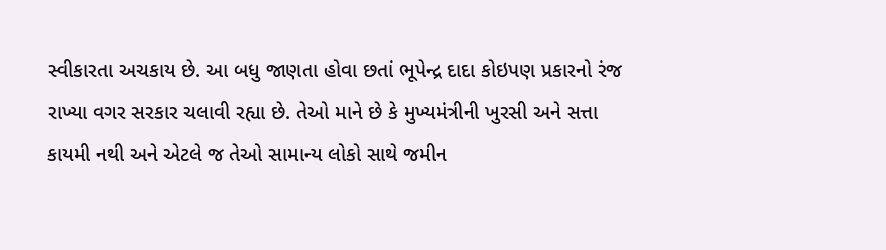સ્વીકારતા અચકાય છે. આ બધુ જાણતા હોવા છતાં ભૂપેન્દ્ર દાદા કોઇપણ પ્રકારનો રંજ રાખ્યા વગર સરકાર ચલાવી રહ્યા છે. તેઓ માને છે કે મુખ્યમંત્રીની ખુરસી અને સત્તા કાયમી નથી અને એટલે જ તેઓ સામાન્ય લોકો સાથે જમીન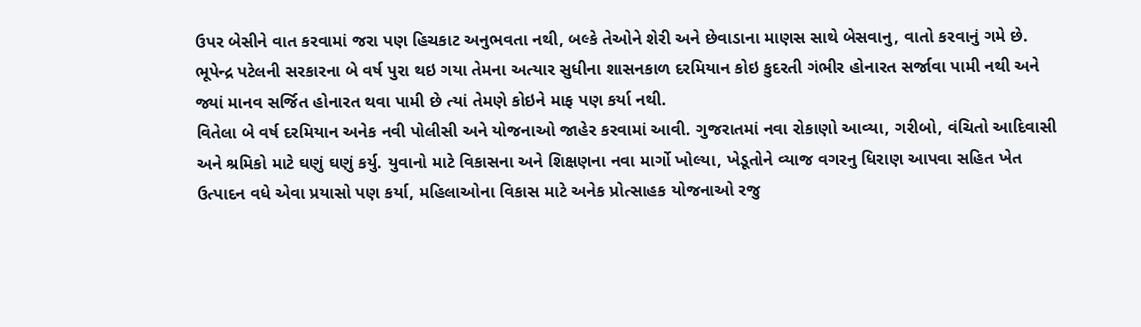ઉપર બેસીને વાત કરવામાં જરા પણ હિચકાટ અનુભવતા નથી, બલ્કે તેઓને શેરી અને છેવાડાના માણસ સાથે બેસવાનુ, વાતો કરવાનું ગમે છે.
ભૂપેન્દ્ર પટેલની સરકારના બે વર્ષ પુરા થઇ ગયા તેમના અત્યાર સુધીના શાસનકાળ દરમિયાન કોઇ કુદરતી ગંભીર હોનારત સર્જાવા પામી નથી અને જ્યાં માનવ સર્જિત હોનારત થવા પામી છે ત્યાં તેમણે કોઇને માફ પણ કર્યા નથી.
વિતેલા બે વર્ષ દરમિયાન અનેક નવી પોલીસી અને યોજનાઓ જાહેર કરવામાં આવી. ગુજરાતમાં નવા રોકાણો આવ્યા, ગરીબો, વંચિતો આદિવાસી અને શ્રમિકો માટે ઘણું ઘણું કર્યુ. યુવાનો માટે વિકાસના અને શિક્ષણના નવા માર્ગો ખોલ્યા, ખેડૂતોને વ્યાજ વગરનુ ધિરાણ આપવા સહિત ખેત ઉત્પાદન વધે એવા પ્રયાસો પણ કર્યા, મહિલાઓના વિકાસ માટે અનેક પ્રોત્સાહક યોજનાઓ રજુ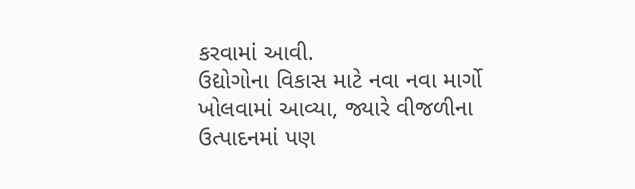કરવામાં આવી.
ઉદ્યોગોના વિકાસ માટે નવા નવા માર્ગો ખોલવામાં આવ્યા, જ્યારે વીજળીના ઉત્પાદનમાં પણ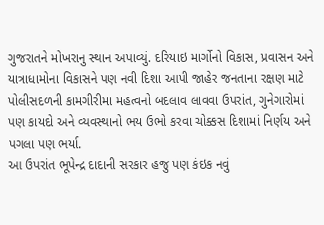ગુજરાતને મોખરાનુ સ્થાન અપાવ્યું. દરિયાઇ માર્ગોનો વિકાસ, પ્રવાસન અને યાત્રાધામોના વિકાસને પણ નવી દિશા આપી જાહેર જનતાના રક્ષણ માટે પોલીસદળની કામગીરીમા મહત્વનો બદલાવ લાવવા ઉપરાંત, ગુનેગારોમાં પણ કાયદો અને વ્યવસ્થાનો ભય ઉભો કરવા ચોક્કસ દિશામાં નિર્ણય અને પગલા પણ ભર્યા.
આ ઉપરાંત ભૂપેન્દ્ર દાદાની સરકાર હજુ પણ કંઇક નવું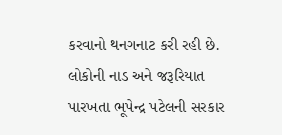કરવાનો થનગનાટ કરી રહી છે. લોકોની નાડ અને જરૂરિયાત પારખતા ભૂપેન્દ્ર પટેલની સરકાર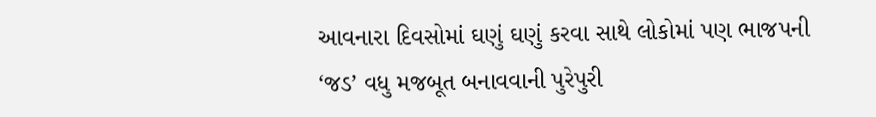આવનારા દિવસોમાં ઘણું ઘણું કરવા સાથે લોકોમાં પણ ભાજપની ‘જડ’ વધુ મજબૂત બનાવવાની પુરેપુરી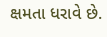ક્ષમતા ધરાવે છે.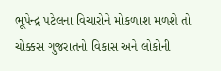ભૂપેન્દ્ર પટેલના વિચારોને મોકળાશ મળશે તો ચોક્કસ ગુજરાતનો વિકાસ અને લોકોની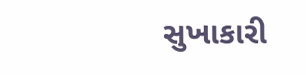સુખાકારી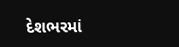દેશભરમાં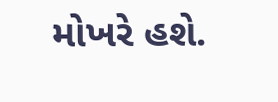મોખરે હશે.